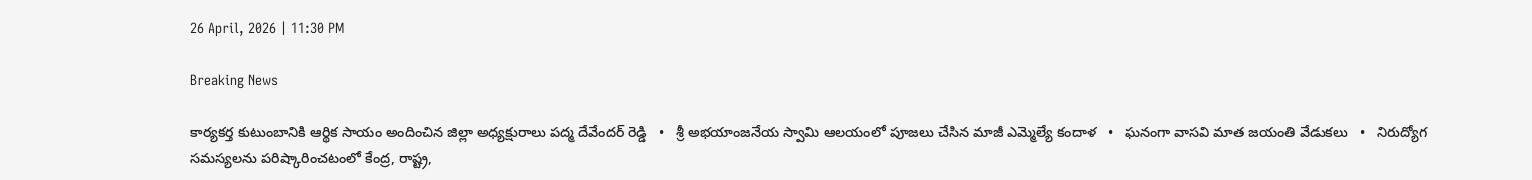26 April, 2026 | 11:30 PM

Breaking News

కార్యకర్త కుటుంబానికి ఆర్థిక సాయం అందించిన జిల్లా అధ్యక్షురాలు పద్మ దేవేందర్ రెడ్డి   •   శ్రీ అభయాంజనేయ స్వామి ఆలయంలో పూజలు చేసిన మాజీ ఎమ్మెల్యే కందాళ   •   ఘనంగా వాసవి మాత జయంతి వేడుకలు   •   నిరుద్యోగ సమస్యలను పరిష్కారించటంలో కేంద్ర, రాష్ట్ర,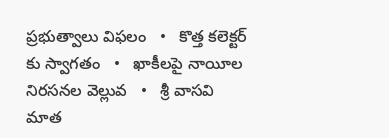ప్రభుత్వాలు విఫలం   •   కొత్త కలెక్టర్ కు స్వాగతం   •   ఖాకీలపై నాయీల నిరసనల వెల్లువ   •   శ్రీ వాసవి మాత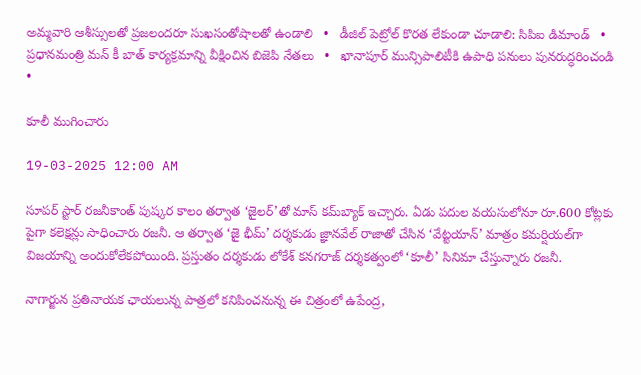అమ్మవారి ఆశీస్సులతో ప్రజలందరూ సుఖసంతోషాలతో ఉండాలి   •   డీజిల్ పెట్రోల్ కొరత లేకుండా చూడాలి: సిపిఐ డిమాండ్   •   ప్రధానమంత్రి మన్ కీ బాత్ కార్యక్రమాన్ని వీక్షించిన బిజెపి నేతలు   •   ఖానాపూర్ మున్సిపాలిటీకి ఉపాధి పనులు పునరుద్ధరించండి   •

కూలీ ముగించారు

19-03-2025 12:00 AM

సూపర్ స్టార్ రజనీకాంత్ పుష్కర కాలం తర్వాత ‘జైలర్’తో మాస్ కమ్‌బ్యాక్ ఇచ్చారు. ఏడు పదుల వయసులోనూ రూ.600 కోట్లకు పైగా కలెక్షన్లు సాధించారు రజనీ. ఆ తర్వాత ‘జై భీమ్’ దర్శకుడు జ్ఞానవేల్ రాజాతో చేసిన ‘వేట్టయాన్’ మాత్రం కమర్షియల్‌గా విజయాన్ని అందుకోలేకపోయింది. ప్రస్తుతం దర్శకుడు లోకేశ్ కనగరాజ్ దర్శకత్వంలో ‘కూలీ’ సినిమా చేస్తున్నారు రజనీ.

నాగార్జున ప్రతినాయక ఛాయలున్న పాత్రలో కనిపించనున్న ఈ చిత్రంలో ఉపేంద్ర,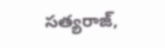సత్యరాజ్,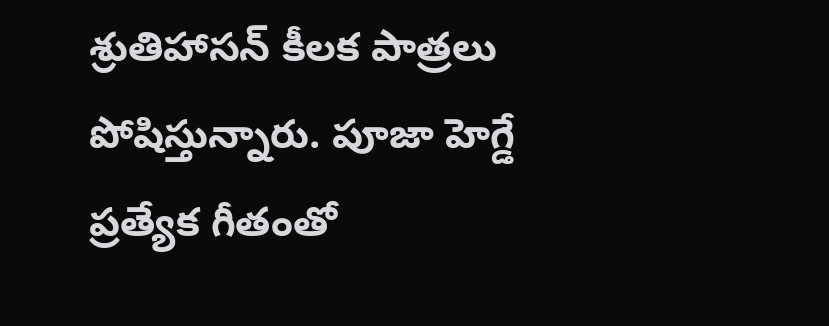శ్రుతిహాసన్ కీలక పాత్రలు పోషిస్తున్నారు. పూజా హెగ్డే ప్రత్యేక గీతంతో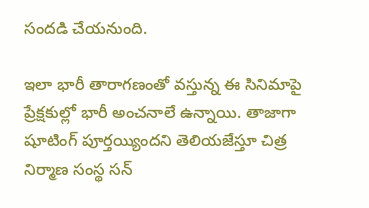సందడి చేయనుంది.

ఇలా భారీ తారాగణంతో వస్తున్న ఈ సినిమాపై ప్రేక్షకుల్లో భారీ అంచనాలే ఉన్నాయి. తాజాగా షూటింగ్ పూర్తయ్యిందని తెలియజేస్తూ చిత్ర నిర్మాణ సంస్థ సన్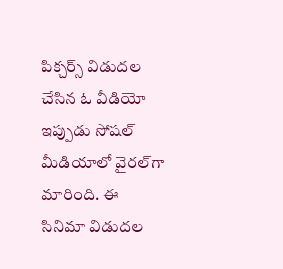పిక్చర్స్ విడుదల చేసిన ఓ వీడియో ఇప్పుడు సోషల్ మీడియాలో వైరల్‌గా మారింది. ఈ సినిమా విడుదల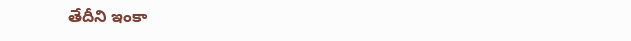తేదీని ఇంకా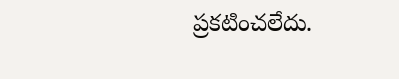ప్రకటించలేదు.